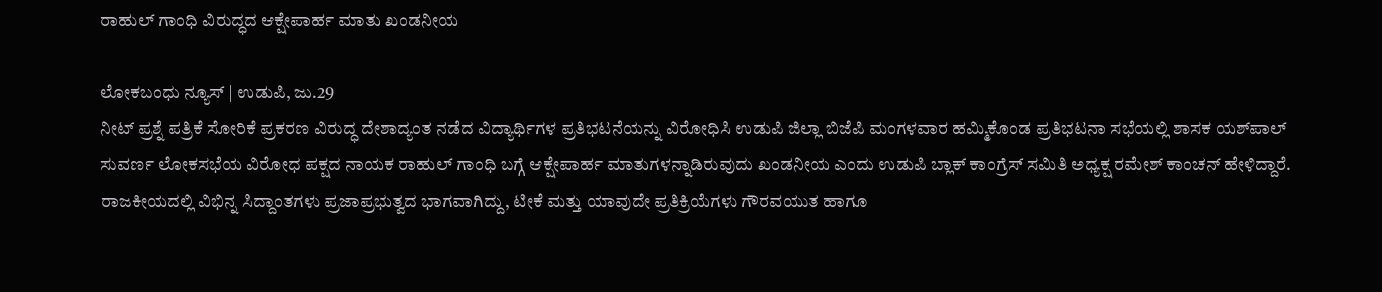ರಾಹುಲ್ ಗಾಂಧಿ ವಿರುದ್ಧದ ಆಕ್ಷೇಪಾರ್ಹ ಮಾತು ಖಂಡನೀಯ

ಲೋಕಬಂಧು ನ್ಯೂಸ್ | ಉಡುಪಿ, ಜು.29
ನೀಟ್ ಪ್ರಶ್ನೆ ಪತ್ರಿಕೆ ಸೋರಿಕೆ ಪ್ರಕರಣ ವಿರುದ್ಧ ದೇಶಾದ್ಯಂತ ನಡೆದ ವಿದ್ಯಾರ್ಥಿಗಳ ಪ್ರತಿಭಟನೆಯನ್ನು ವಿರೋಧಿಸಿ ಉಡುಪಿ ಜಿಲ್ಲಾ ಬಿಜೆಪಿ ಮಂಗಳವಾರ ಹಮ್ಮಿಕೊಂಡ ಪ್ರತಿಭಟನಾ ಸಭೆಯಲ್ಲಿ ಶಾಸಕ ಯಶ್‌ಪಾಲ್ ಸುವರ್ಣ ಲೋಕಸಭೆಯ ವಿರೋಧ ಪಕ್ಷದ ನಾಯಕ ರಾಹುಲ್ ಗಾಂಧಿ ಬಗ್ಗೆ ಆಕ್ಷೇಪಾರ್ಹ ಮಾತುಗಳನ್ನಾಡಿರುವುದು ಖಂಡನೀಯ ಎಂದು ಉಡುಪಿ ಬ್ಲಾಕ್ ಕಾಂಗ್ರೆಸ್ ಸಮಿತಿ ಅಧ್ಯಕ್ಷ ರಮೇಶ್ ಕಾಂಚನ್ ಹೇಳಿದ್ದಾರೆ.
ರಾಜಕೀಯದಲ್ಲಿ ವಿಭಿನ್ನ ಸಿದ್ದಾಂತಗಳು ಪ್ರಜಾಪ್ರಭುತ್ವದ ಭಾಗವಾಗಿದ್ದು, ಟೀಕೆ ಮತ್ತು ಯಾವುದೇ ಪ್ರತಿಕ್ರಿಯೆಗಳು ಗೌರವಯುತ ಹಾಗೂ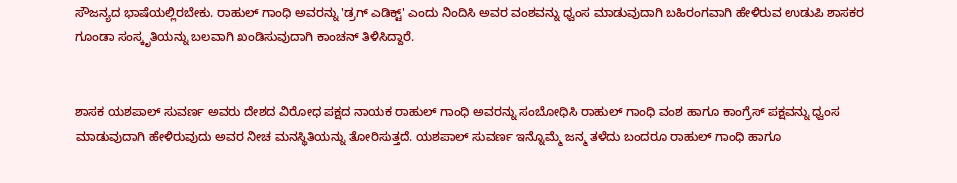ಸೌಜನ್ಯದ ಭಾಷೆಯಲ್ಲಿರಬೇಕು. ರಾಹುಲ್ ಗಾಂಧಿ ಅವರನ್ನು 'ಡ್ರಗ್ ಎಡಿಕ್ಟ್' ಎಂದು ನಿಂದಿಸಿ ಅವರ ವಂಶವನ್ನು ಧ್ವಂಸ ಮಾಡುವುದಾಗಿ ಬಹಿರಂಗವಾಗಿ ಹೇಳಿರುವ ಉಡುಪಿ ಶಾಸಕರ ಗೂಂಡಾ ಸಂಸ್ಕೃತಿಯನ್ನು ಬಲವಾಗಿ ಖಂಡಿಸುವುದಾಗಿ ಕಾಂಚನ್ ತಿಳಿಸಿದ್ದಾರೆ.


ಶಾಸಕ ಯಶಪಾಲ್ ಸುವರ್ಣ ಅವರು ದೇಶದ ವಿರೋಧ ಪಕ್ಷದ ನಾಯಕ ರಾಹುಲ್ ಗಾಂಧಿ ಅವರನ್ನು ಸಂಬೋಧಿಸಿ ರಾಹುಲ್ ಗಾಂಧಿ ವಂಶ ಹಾಗೂ ಕಾಂಗ್ರೆಸ್ ಪಕ್ಷವನ್ನು ಧ್ವಂಸ ಮಾಡುವುದಾಗಿ ಹೇಳಿರುವುದು ಅವರ ನೀಚ ಮನಸ್ಥಿತಿಯನ್ನು ತೋರಿಸುತ್ತದೆ. ಯಶಪಾಲ್ ಸುವರ್ಣ ಇನ್ನೊಮ್ಮೆ ಜನ್ಮ ತಳೆದು ಬಂದರೂ ರಾಹುಲ್ ಗಾಂಧಿ ಹಾಗೂ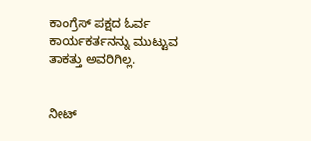ಕಾಂಗ್ರೆಸ್ ಪಕ್ಷದ ಓರ್ವ ಕಾರ್ಯಕರ್ತನನ್ನು ಮುಟ್ಟುವ ತಾಕತ್ತು ಅವರಿಗಿಲ್ಲ.


ನೀಟ್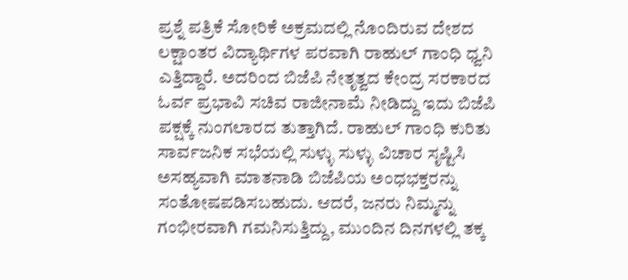ಪ್ರಶ್ನೆ ಪತ್ರಿಕೆ ಸೋರಿಕೆ ಅಕ್ರಮದಲ್ಲಿ ನೊಂದಿರುವ ದೇಶದ ಲಕ್ಷಾಂತರ ವಿದ್ಯಾರ್ಥಿಗಳ ಪರವಾಗಿ ರಾಹುಲ್ ಗಾಂಧಿ ಧ್ವನಿ ಎತ್ತಿದ್ದಾರೆ. ಅದರಿಂದ ಬಿಜೆಪಿ ನೇತೃತ್ವದ ಕೇಂದ್ರ ಸರಕಾರದ ಓರ್ವ ಪ್ರಭಾವಿ ಸಚಿವ ರಾಜೀನಾಮೆ ನೀಡಿದ್ದು ಇದು ಬಿಜೆಪಿ ಪಕ್ಷಕ್ಕೆ ನುಂಗಲಾರದ ತುತ್ತಾಗಿದೆ. ರಾಹುಲ್ ಗಾಂಧಿ ಕುರಿತು ಸಾರ್ವಜನಿಕ ಸಭೆಯಲ್ಲಿ ಸುಳ್ಳು ಸುಳ್ಳು ವಿಚಾರ ಸೃಷ್ಟಿಸಿ ಅಸಹ್ಯವಾಗಿ ಮಾತನಾಡಿ ಬಿಜೆಪಿಯ ಅಂಧಭಕ್ತರನ್ನು ಸಂತೋಷಪಡಿಸಬಹುದು. ಆದರೆ, ಜನರು ನಿಮ್ಮನ್ನು ಗಂಭೀರವಾಗಿ ಗಮನಿಸುತ್ತಿದ್ದು, ಮುಂದಿನ ದಿನಗಳಲ್ಲಿ ತಕ್ಕ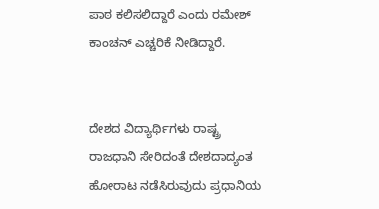ಪಾಠ ಕಲಿಸಲಿದ್ದಾರೆ ಎಂದು ರಮೇಶ್ ಕಾಂಚನ್ ಎಚ್ಚರಿಕೆ ನೀಡಿದ್ದಾರೆ.


ದೇಶದ ವಿದ್ಯಾರ್ಥಿಗಳು ರಾಷ್ಟ್ರ ರಾಜಧಾನಿ ಸೇರಿದಂತೆ ದೇಶದಾದ್ಯಂತ ಹೋರಾಟ ನಡೆಸಿರುವುದು ಪ್ರಧಾನಿಯ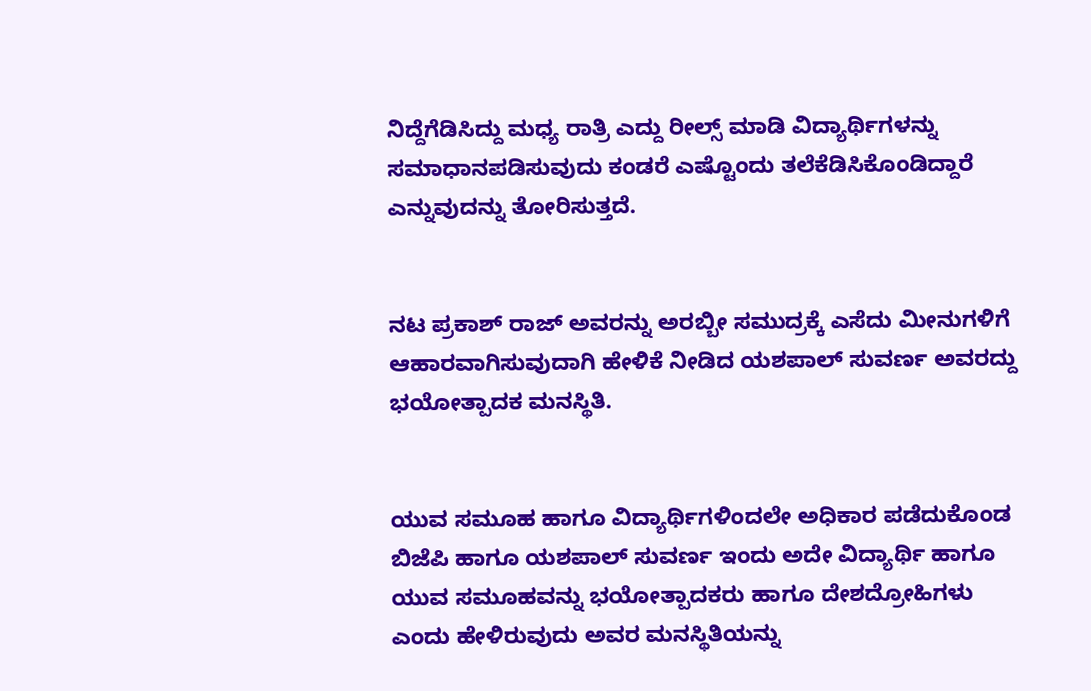ನಿದ್ದೆಗೆಡಿಸಿದ್ದು ಮಧ್ಯ ರಾತ್ರಿ ಎದ್ದು ರೀಲ್ಸ್ ಮಾಡಿ ವಿದ್ಯಾರ್ಥಿಗಳನ್ನು ಸಮಾಧಾನಪಡಿಸುವುದು ಕಂಡರೆ ಎಷ್ಟೊಂದು ತಲೆಕೆಡಿಸಿಕೊಂಡಿದ್ದಾರೆ ಎನ್ನುವುದನ್ನು ತೋರಿಸುತ್ತದೆ.


ನಟ ಪ್ರಕಾಶ್ ರಾಜ್‌ ಅವರನ್ನು ಅರಬ್ಬೀ ಸಮುದ್ರಕ್ಕೆ‌ ಎಸೆದು ಮೀನುಗಳಿಗೆ ಆಹಾರವಾಗಿಸುವುದಾಗಿ ಹೇಳಿಕೆ ನೀಡಿದ ಯಶಪಾಲ್ ಸುವರ್ಣ ಅವರದ್ದು ಭಯೋತ್ಪಾದಕ ಮನಸ್ಥಿತಿ.


ಯುವ ಸಮೂಹ ಹಾಗೂ ವಿದ್ಯಾರ್ಥಿಗಳಿಂದಲೇ ಅಧಿಕಾರ ಪಡೆದುಕೊಂಡ ಬಿಜೆಪಿ ಹಾಗೂ ಯಶಪಾಲ್ ಸುವರ್ಣ ಇಂದು ಅದೇ ವಿದ್ಯಾರ್ಥಿ ಹಾಗೂ ಯುವ ಸಮೂಹವನ್ನು ಭಯೋತ್ಪಾದಕರು ಹಾಗೂ ದೇಶದ್ರೋಹಿಗಳು ಎಂದು ಹೇಳಿರುವುದು ಅವರ ಮನಸ್ಥಿತಿಯನ್ನು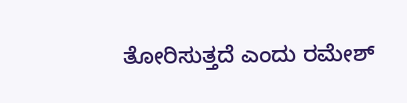ತೋರಿಸುತ್ತದೆ ಎಂದು ರಮೇಶ್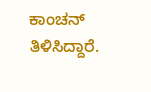ಕಾಂಚನ್ ತಿಳಿಸಿದ್ದಾರೆ.